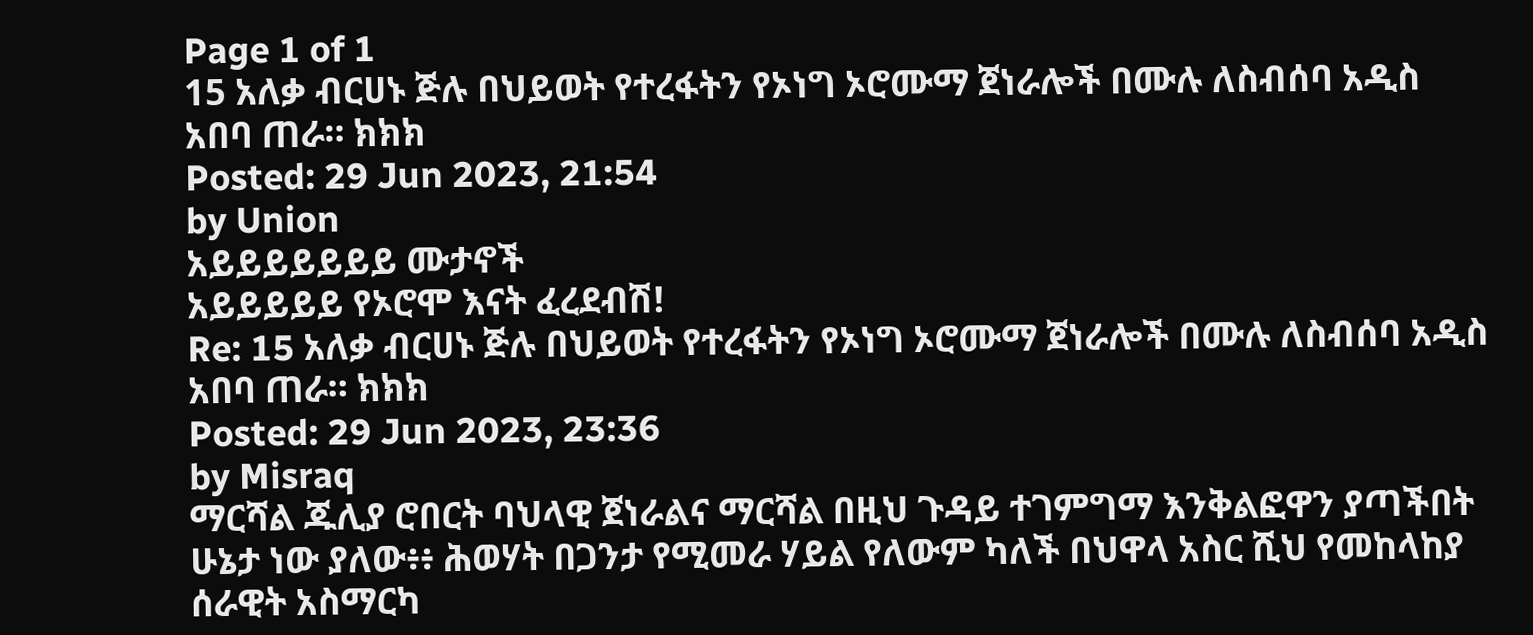Page 1 of 1
15 አለቃ ብርሀኑ ጅሉ በህይወት የተረፋትን የኦነግ ኦሮሙማ ጀነራሎች በሙሉ ለስብሰባ አዲስ አበባ ጠራ። ክክክ
Posted: 29 Jun 2023, 21:54
by Union
አይይይይይይይ ሙታኖች
አይይይይይ የኦሮሞ እናት ፈረደብሽ!
Re: 15 አለቃ ብርሀኑ ጅሉ በህይወት የተረፋትን የኦነግ ኦሮሙማ ጀነራሎች በሙሉ ለስብሰባ አዲስ አበባ ጠራ። ክክክ
Posted: 29 Jun 2023, 23:36
by Misraq
ማርሻል ጁሊያ ሮበርት ባህላዊ ጀነራልና ማርሻል በዚህ ጉዳይ ተገምግማ እንቅልፎዋን ያጣችበት ሁኔታ ነው ያለው፥፥ ሕወሃት በጋንታ የሚመራ ሃይል የለውም ካለች በህዋላ አስር ሺህ የመከላከያ ሰራዊት አስማርካ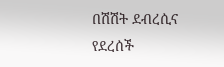በሽሽት ደብረሲና የደረሰች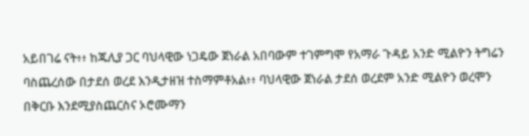አይበገሬ ናት፥፥ ከጁሊያ ጋር ባህላዊው ነጋዴው ጀነራል አበባውም ተገምግሞ የአማራ ጉዳይ አንድ ሚልዮን ትግሬን ባስጨረሰው በታደሰ ወረደ እንዲታዘዝ ተስማምቶአል፥፥ ባህላዊው ጀነራል ታደሰ ወረደም አንድ ሚልዮን ወረሞን በቅርቡ እንደሚያስጨርስና ኦሮሙማን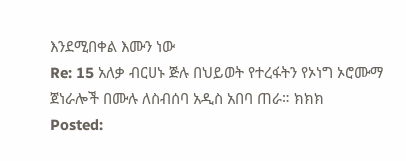እንደሚበቀል እሙን ነው
Re: 15 አለቃ ብርሀኑ ጅሉ በህይወት የተረፋትን የኦነግ ኦሮሙማ ጀነራሎች በሙሉ ለስብሰባ አዲስ አበባ ጠራ። ክክክ
Posted: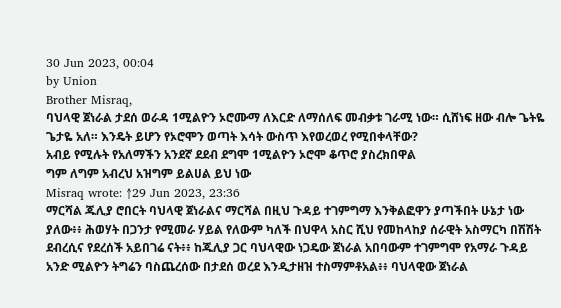30 Jun 2023, 00:04
by Union
Brother Misraq,
ባህላዊ ጀነራል ታደሰ ወራዳ 1ሚልዮን ኦሮሙማ ለእርድ ለማሰለፍ መብቃቱ ገራሚ ነው። ሲሸነፍ ዘው ብሎ ጌትዬ ጌታዬ አለ። እንዴት ይሆን የኦሮሞን ወጣት እሳት ውስጥ እየወረወረ የሚበቀላቸው?
አብይ የሚሉት የአለማችን አንደኛ ደደብ ደግሞ 1ሚልዮን ኦሮሞ ቆጥሮ ያስረክበዋል
ግም ለግም አብረህ አዝግም ይልሀል ይህ ነው
Misraq wrote: ↑29 Jun 2023, 23:36
ማርሻል ጁሊያ ሮበርት ባህላዊ ጀነራልና ማርሻል በዚህ ጉዳይ ተገምግማ እንቅልፎዋን ያጣችበት ሁኔታ ነው ያለው፥፥ ሕወሃት በጋንታ የሚመራ ሃይል የለውም ካለች በህዋላ አስር ሺህ የመከላከያ ሰራዊት አስማርካ በሽሽት ደብረሲና የደረሰች አይበገሬ ናት፥፥ ከጁሊያ ጋር ባህላዊው ነጋዴው ጀነራል አበባውም ተገምግሞ የአማራ ጉዳይ አንድ ሚልዮን ትግሬን ባስጨረሰው በታደሰ ወረደ እንዲታዘዝ ተስማምቶአል፥፥ ባህላዊው ጀነራል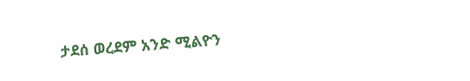ታደሰ ወረደም አንድ ሚልዮን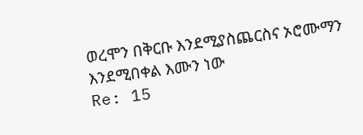ወረሞን በቅርቡ እንደሚያስጨርስና ኦሮሙማን እንደሚበቀል እሙን ነው
Re: 15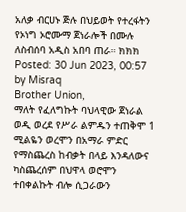አለቃ ብርሀኑ ጅሉ በህይወት የተረፋትን የኦነግ ኦሮሙማ ጀነራሎች በሙሉ ለስብሰባ አዲስ አበባ ጠራ። ክክክ
Posted: 30 Jun 2023, 00:57
by Misraq
Brother Union,
ማለት የፈለግኩት ባህላዊው ጀነራል ወዲ ወረደ የሥራ ልምዱን ተጠቅሞ 1 ሚልዬን ወረሞን በአማራ ምድር የማስጨረስ ከብቃት በላይ እንዳለውና ካስጨረሰም በህዋላ ወሮሞን ተበቀልኩት ብሎ ሲጋራውን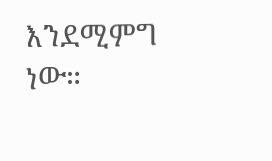እንደሚምግ ነው።